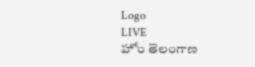Logo
LIVE
హోం తెలంగాణ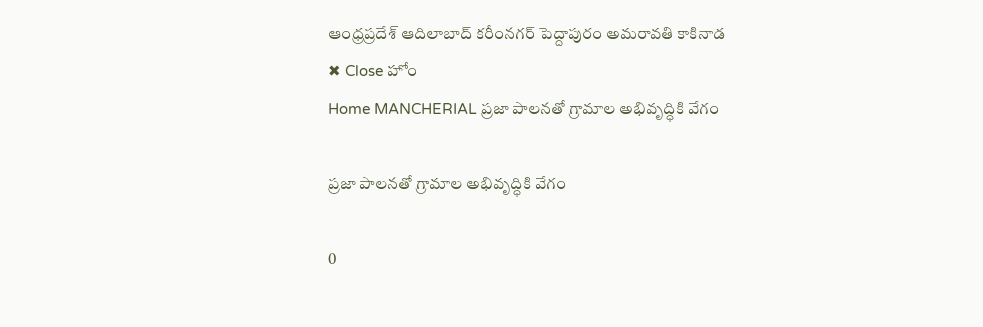ఆంధ్రప్రదేశ్ ఆదిలాబాద్ కరీంనగర్ పెద్దాపురం అమరావతి కాకినాడ
✖ Close హోం
Home MANCHERIAL ప్రజా పాలనతో గ్రామాల అభివృద్ధికి వేగం

ప్రజా పాలనతో గ్రామాల అభివృద్ధికి వేగం

0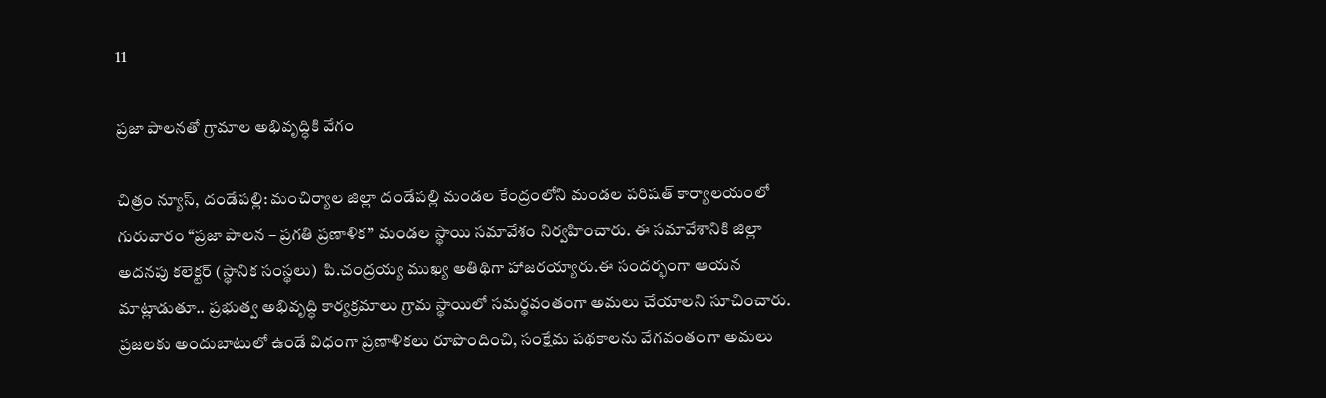11

ప్రజా పాలనతో గ్రామాల అభివృద్ధికి వేగం

చిత్రం న్యూస్, దండేపల్లి: మంచిర్యాల జిల్లా దండేపల్లి మండల కేంద్రంలోని మండల పరిషత్ కార్యాలయంలో గురువారం “ప్రజా పాలన – ప్రగతి ప్రణాళిక” మండల స్థాయి సమావేశం నిర్వహించారు. ఈ సమావేశానికి జిల్లా అదనపు కలెక్టర్ (స్థానిక సంస్థలు)  పి.చంద్రయ్య ముఖ్య అతిథిగా హాజరయ్యారు.ఈ సందర్భంగా ఆయన మాట్లాడుతూ.. ప్రభుత్వ అభివృద్ధి కార్యక్రమాలు గ్రామ స్థాయిలో సమర్థవంతంగా అమలు చేయాలని సూచించారు. ప్రజలకు అందుబాటులో ఉండే విధంగా ప్రణాళికలు రూపొందించి, సంక్షేమ పథకాలను వేగవంతంగా అమలు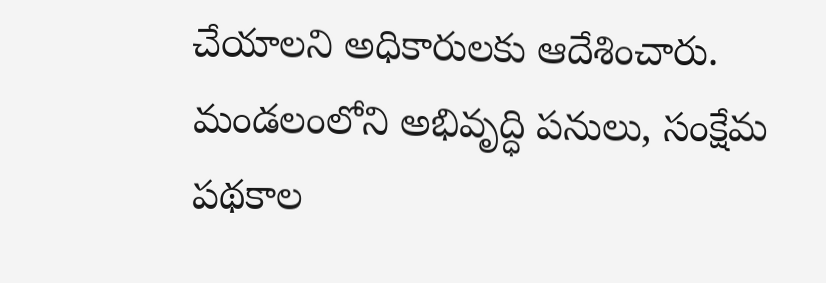చేయాలని అధికారులకు ఆదేశించారు. మండలంలోని అభివృద్ధి పనులు, సంక్షేమ పథకాల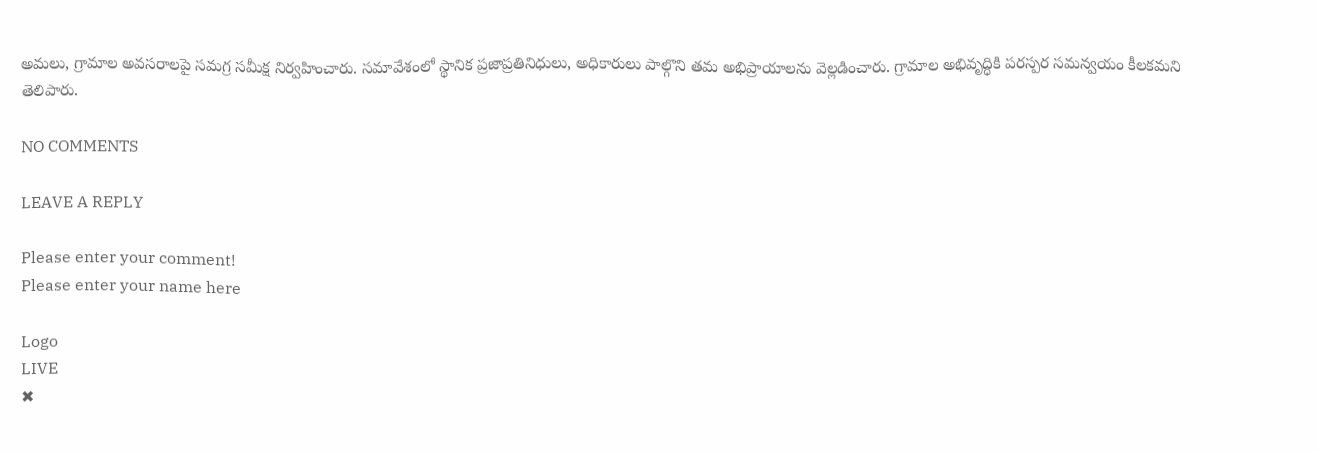అమలు, గ్రామాల అవసరాలపై సమగ్ర సమీక్ష నిర్వహించారు. సమావేశంలో స్థానిక ప్రజాప్రతినిధులు, అధికారులు పాల్గొని తమ అభిప్రాయాలను వెల్లడించారు. గ్రామాల అభివృద్ధికి పరస్పర సమన్వయం కీలకమని తెలిపారు.

NO COMMENTS

LEAVE A REPLY

Please enter your comment!
Please enter your name here

Logo
LIVE
✖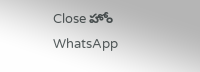Close హోం
WhatsApp